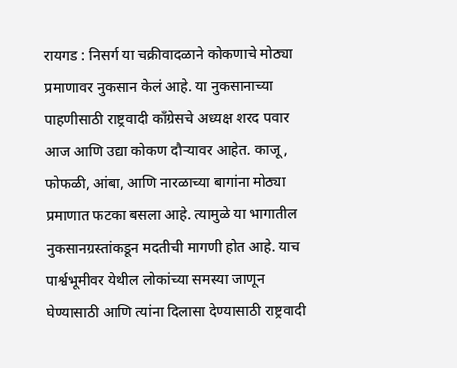रायगड : निसर्ग या चक्रीवादळाने कोकणाचे मोठ्या प्रमाणावर नुकसान केलं आहे. या नुकसानाच्या पाहणीसाठी राष्ट्रवादी काँग्रेसचे अध्यक्ष शरद पवार आज आणि उद्या कोकण दौऱ्यावर आहेत. काजू, फोफळी, आंबा, आणि नारळाच्या बागांना मोठ्या प्रमाणात फटका बसला आहे. त्यामुळे या भागातील नुकसानग्रस्तांकडून मदतीची मागणी होत आहे. याच पार्श्वभूमीवर येथील लोकांच्या समस्या जाणून घेण्यासाठी आणि त्यांना दिलासा देण्यासाठी राष्ट्रवादी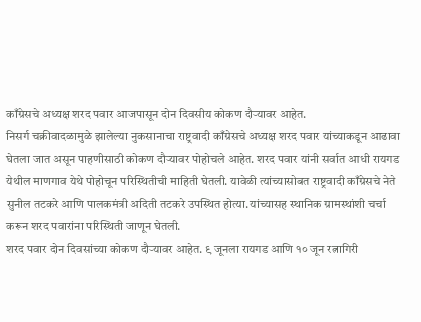काँग्रेसचे अध्यक्ष शरद पवार आजपासून दोन दिवसीय कोकण दौऱ्यावर आहेत.
निसर्ग चक्रीवादळामुळे झालेल्या नुकसानाचा राष्ट्रवादी काँग्रेसचे अध्यक्ष शरद पवार यांच्याकडून आढावा घेतला जात असून पाहणीसाठी कोकण दौऱ्यावर पोहोचले आहेत. शरद पवार यांनी सर्वात आधी रायगड येथील माणगाव येथे पोहोचून परिस्थितीची माहिती घेतली. यावेळी त्यांच्यासोबत राष्ट्रवादी काँग्रेसचे नेते सुनील तटकरे आणि पालकमंत्री अदिती तटकरे उपस्थित होत्या. यांच्यासह स्थानिक ग्रामस्थांशी चर्चा करून शरद पवारांना परिस्थिती जाणून घेतली.
शरद पवार दोन दिवसांच्या कोकण दौऱ्यावर आहेत. ९ जूनला रायगड आणि १० जून रत्नागिरी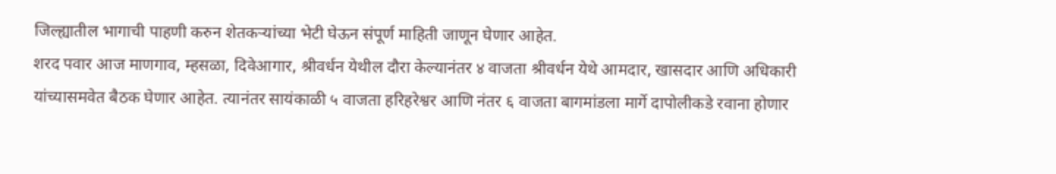जिल्ह्यातील भागाची पाहणी करुन शेतकऱ्यांच्या भेटी घेऊन संपूर्ण माहिती जाणून घेणार आहेत.
शरद पवार आज माणगाव, म्हसळा, दिवेआगार, श्रीवर्धन येथील दौरा केल्यानंतर ४ वाजता श्रीवर्धन येथे आमदार, खासदार आणि अधिकारी यांच्यासमवेत बैठक घेणार आहेत. त्यानंतर सायंकाळी ५ वाजता हरिहरेश्वर आणि नंतर ६ वाजता बागमांडला मार्गे दापोलीकडे रवाना होणार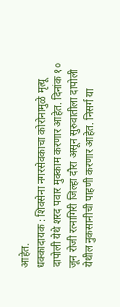आहेत.
धक्कादायक : शिवसेना नगरसेवकाचा कोरोनामुळे मृत्यू
दापोली येथे शरद पवार मुक्काम करणार आहेत. दिनांक १० जून रोजी रत्नागिरी जिल्हा दौरा असून सुरुवातीला दापोली येथील नुकसानीची पाहणी करणार आहेत. निसर्ग या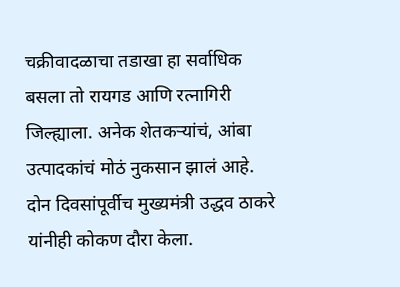चक्रीवादळाचा तडाखा हा सर्वाधिक बसला तो रायगड आणि रत्नागिरी जिल्ह्याला. अनेक शेतकऱ्यांचं, आंबा उत्पादकांचं मोठं नुकसान झालं आहे. दोन दिवसांपूर्वीच मुख्यमंत्री उद्धव ठाकरे यांनीही कोकण दौरा केला.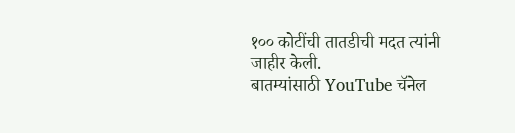१०० कोटींची तातडीची मदत त्यांनी जाहीर केली.
बातम्यांसाठी YouTube चॅनेल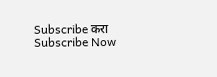Subscribe करा
Subscribe Now